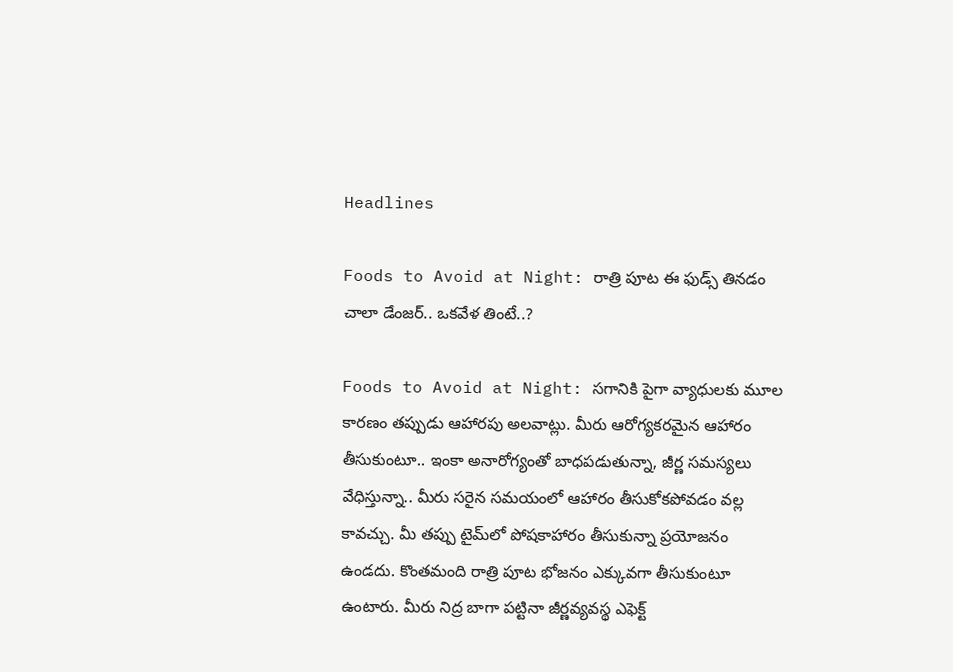Headlines

Foods to Avoid at Night: రాత్రి పూట ఈ ఫుడ్స్ తినడం చాలా డేంజర్.. ఒకవేళ తింటే..?

Foods to Avoid at Night: సగానికి పైగా వ్యాధులకు మూల కారణం తప్పుడు ఆహారపు అలవాట్లు. మీరు ఆరోగ్యకరమైన ఆహారం తీసుకుంటూ.. ఇంకా అనారోగ్యంతో బాధపడుతున్నా, జీర్ణ సమస్యలు వేధిస్తున్నా.. మీరు సరైన సమయంలో ఆహారం తీసుకోకపోవడం వల్ల కావచ్చు. మీ తప్పు టైమ్‌లో పోషకాహారం తీసుకున్నా ప్రయోజనం ఉండదు. కొంతమంది రాత్రి పూట భోజనం ఎక్కువగా తీసుకుంటూ ఉంటారు. మీరు నిద్ర బాగా పట్టినా జీర్ణవ్యవస్థ ఎఫెక్ట్‌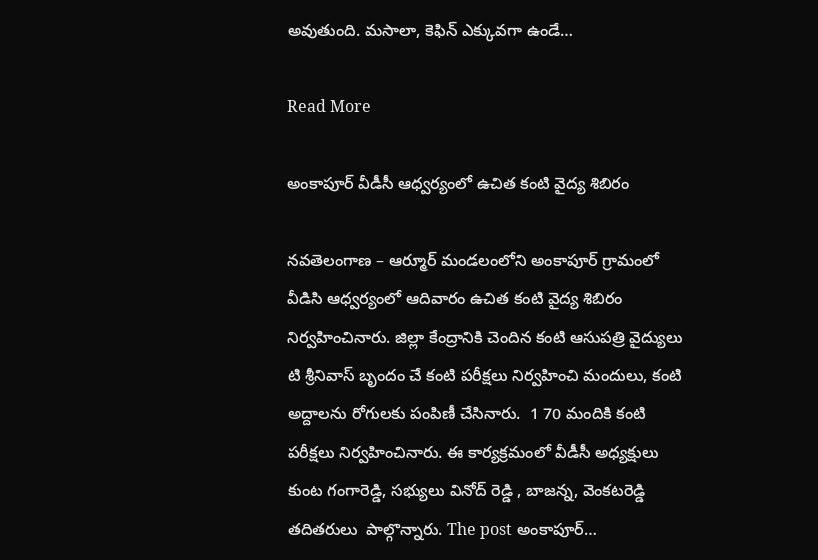అవుతుంది. మసాలా, కెఫిన్‌ ఎక్కువగా ఉండే…

Read More

అంకాపూర్ వీడీసీ ఆధ్వర్యంలో ఉచిత కంటి వైద్య శిబిరం

నవతెలంగాణ – ఆర్మూర్ మండలంలోని అంకాపూర్ గ్రామంలో వీడిసి ఆధ్వర్యంలో ఆదివారం ఉచిత కంటి వైద్య శిబిరం నిర్వహించినారు. జిల్లా కేంద్రానికి చెందిన కంటి ఆసుపత్రి వైద్యులు టి శ్రీనివాస్ బృందం చే కంటి పరీక్షలు నిర్వహించి మందులు, కంటి అద్దాలను రోగులకు పంపిణీ చేసినారు.  1 70 మందికి కంటి పరీక్షలు నిర్వహించినారు. ఈ కార్యక్రమంలో వీడీసీ అధ్యక్షులు కుంట గంగారెడ్డి, సభ్యులు వినోద్ రెడ్డి , బాజన్న, వెంకటరెడ్డి తదితరులు  పాల్గొన్నారు. The post అంకాపూర్…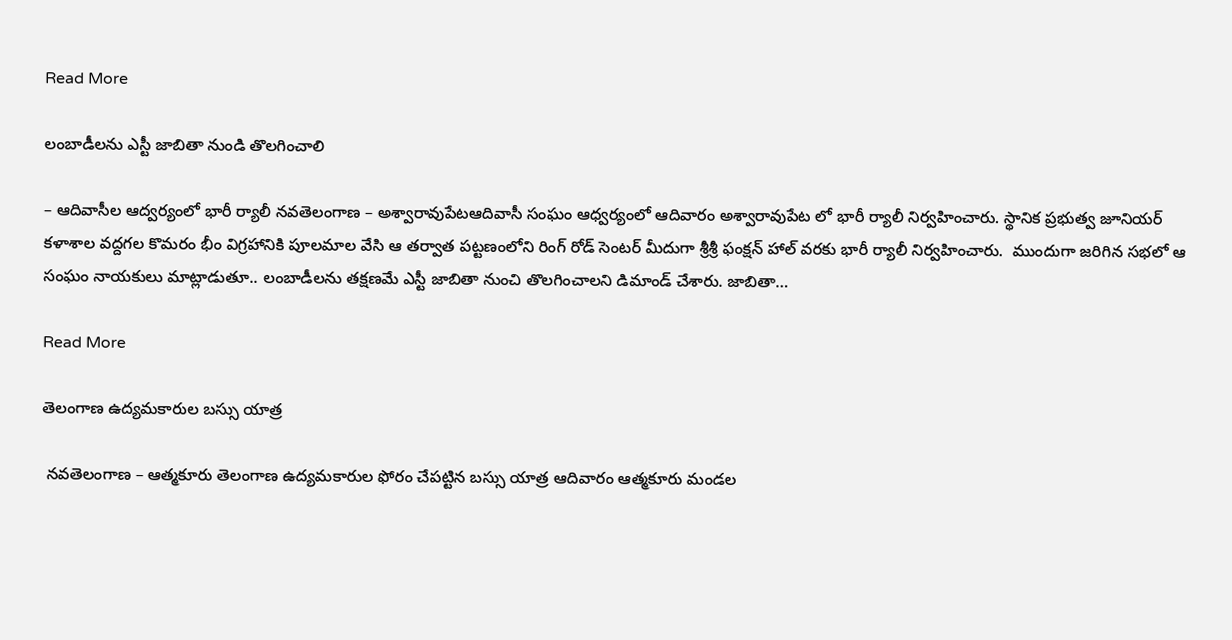Read More

లంబాడీలను ఎస్టీ జాబితా నుండి తొలగించాలి

– ఆదివాసీల ఆద్వర్యంలో భారీ ర్యాలీ నవతెలంగాణ – అశ్వారావుపేటఆదివాసీ సంఘం ఆధ్వర్యంలో ఆదివారం అశ్వారావుపేట లో భారీ ర్యాలీ నిర్వహించారు. స్థానిక ప్రభుత్వ జూనియర్ కళాశాల వద్దగల కొమరం భీం విగ్రహానికి పూలమాల వేసి ఆ తర్వాత పట్టణంలోని రింగ్ రోడ్ సెంటర్ మీదుగా శ్రీశ్రీ ఫంక్షన్ హాల్ వరకు భారీ ర్యాలీ నిర్వహించారు.  ముందుగా జరిగిన సభలో ఆ సంఘం నాయకులు మాట్లాడుతూ.. లంబాడీలను తక్షణమే ఎస్టీ జాబితా నుంచి తొలగించాలని డిమాండ్ చేశారు. జాబితా…

Read More

తెలంగాణ ఉద్యమకారుల బస్సు యాత్ర

 నవతెలంగాణ – ఆత్మకూరు తెలంగాణ ఉద్యమకారుల ఫోరం చేపట్టిన బస్సు యాత్ర ఆదివారం ఆత్మకూరు మండల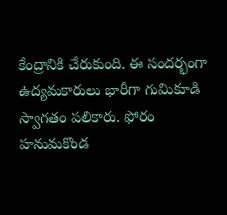కేంద్రానికి చేరుకుంది. ఈ సందర్భంగా ఉద్యమకారులు భారీగా గుమికూడి స్వాగతం పలికారు. ఫోరం హనుమకొండ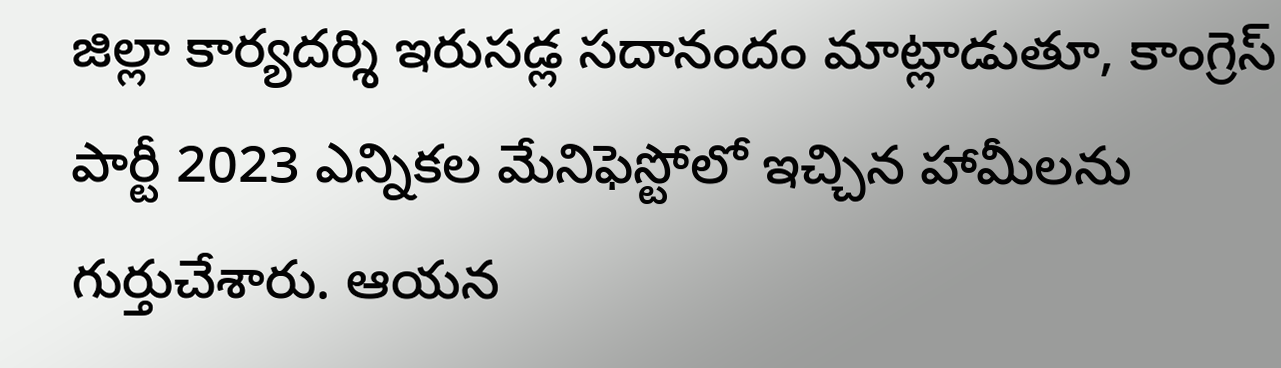జిల్లా కార్యదర్శి ఇరుసడ్ల సదానందం మాట్లాడుతూ, కాంగ్రెస్ పార్టీ 2023 ఎన్నికల మేనిఫెస్టోలో ఇచ్చిన హామీలను గుర్తుచేశారు. ఆయన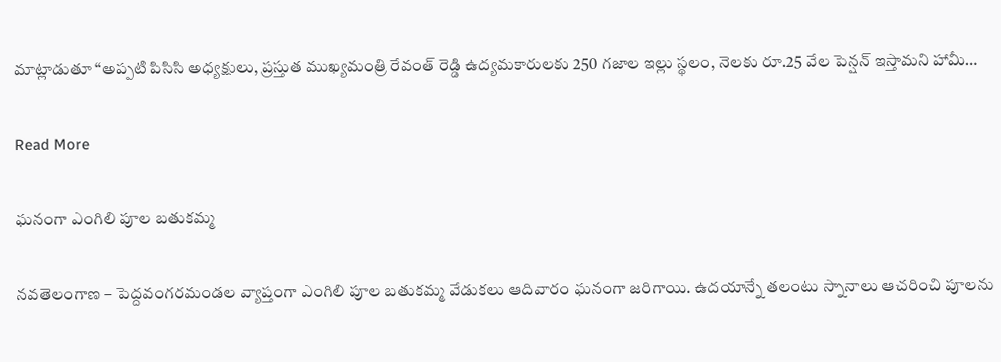మాట్లాడుతూ “అప్పటి పిసిసి అధ్యక్షులు, ప్రస్తుత ముఖ్యమంత్రి రేవంత్ రెడ్డి ఉద్యమకారులకు 250 గజాల ఇల్లు స్థలం, నెలకు రూ.25 వేల పెన్షన్ ఇస్తామని హామీ…

Read More

ఘనంగా ఎంగిలి పూల బతుకమ్మ

నవతెలంగాణ – పెద్దవంగరమండల వ్యాప్తంగా ఎంగిలి పూల బతుకమ్మ వేడుకలు ఆదివారం ఘనంగా జరిగాయి. ఉదయాన్నే తలంటు స్నానాలు ఆచరించి పూలను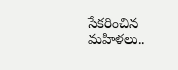సేకరించిన మహిళలు..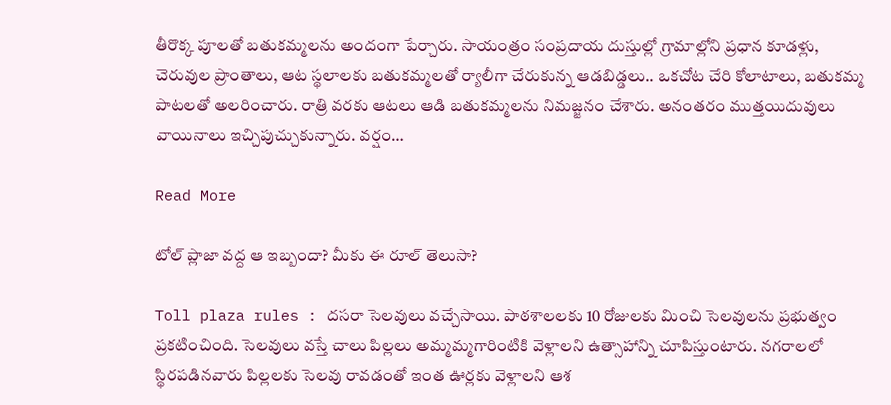తీరొక్క పూలతో బతుకమ్మలను అందంగా పేర్చారు. సాయంత్రం సంప్రదాయ దుస్తుల్లో గ్రామాల్లోని ప్రధాన కూడళ్లు, చెరువుల ప్రాంతాలు, ఆట స్థలాలకు బతుకమ్మలతో ర్యాలీగా చేరుకున్న ఆడబిడ్డలు.. ఒకచోట చేరి కోలాటాలు, బతుకమ్మ పాటలతో అలరించారు. రాత్రి వరకు ఆటలు ఆడి బతుకమ్మలను నిమజ్జనం చేశారు. అనంతరం ముత్తయిదువులు వాయినాలు ఇచ్చిపుచ్చుకున్నారు. వర్షం…

Read More

టోల్ ప్లాజా వద్ద ఆ ఇబ్బందా? మీకు ఈ రూల్ తెలుసా?

Toll plaza rules : దసరా సెలవులు వచ్చేసాయి. పాఠశాలలకు 10 రోజులకు మించి సెలవులను ప్రభుత్వం ప్రకటించింది. సెలవులు వస్తే చాలు పిల్లలు అమ్మమ్మగారింటికి వెళ్లాలని ఉత్సాహాన్ని చూపిస్తుంటారు. నగరాలలో స్థిరపడినవారు పిల్లలకు సెలవు రావడంతో ఇంత ఊర్లకు వెళ్లాలని ఆశ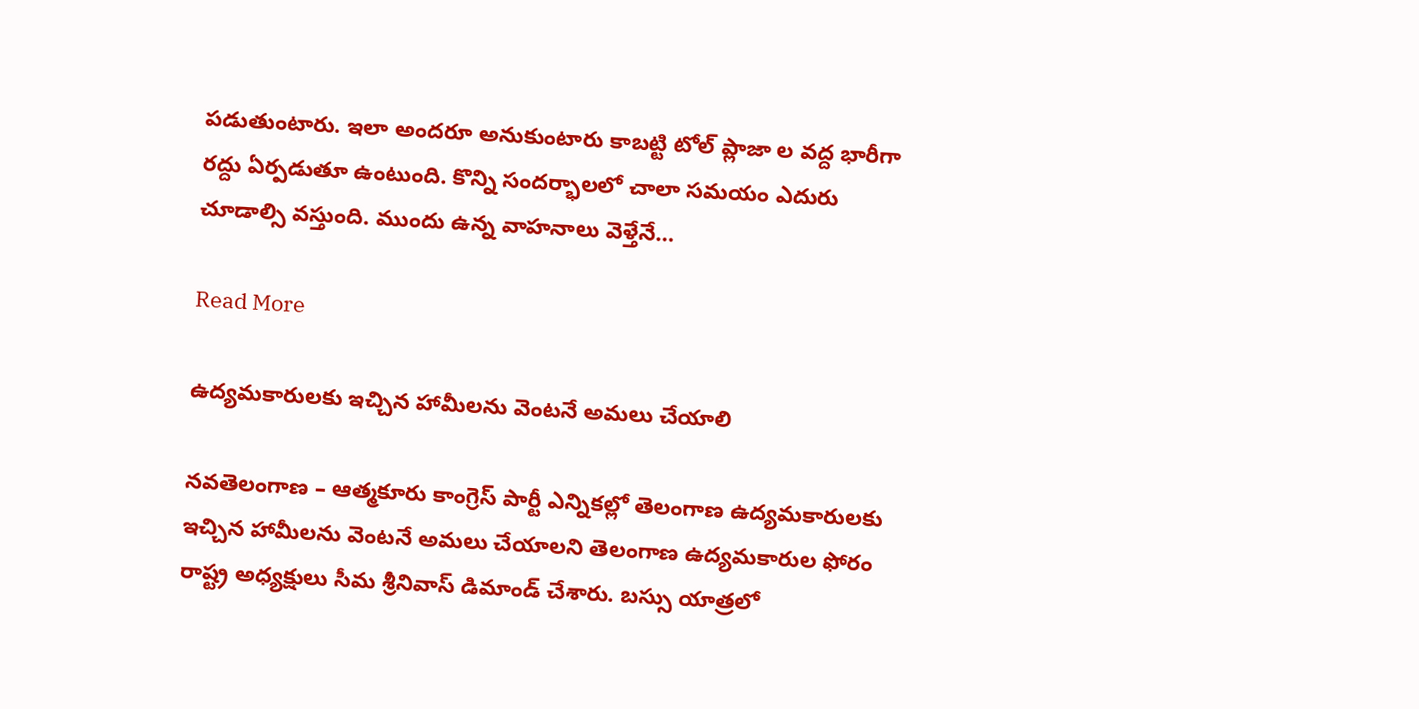పడుతుంటారు. ఇలా అందరూ అనుకుంటారు కాబట్టి టోల్ ప్లాజా ల వద్ద భారీగా రద్దు ఏర్పడుతూ ఉంటుంది. కొన్ని సందర్భాలలో చాలా సమయం ఎదురు చూడాల్సి వస్తుంది. ముందు ఉన్న వాహనాలు వెళ్తేనే…

Read More

ఉద్యమకారులకు ఇచ్చిన హామీలను వెంటనే అమలు చేయాలి

నవతెలంగాణ – ఆత్మకూరు కాంగ్రెస్ పార్టీ ఎన్నికల్లో తెలంగాణ ఉద్యమకారులకు ఇచ్చిన హామీలను వెంటనే అమలు చేయాలని తెలంగాణ ఉద్యమకారుల ఫోరం రాష్ట్ర అధ్యక్షులు సీమ శ్రీనివాస్ డిమాండ్ చేశారు. బస్సు యాత్రలో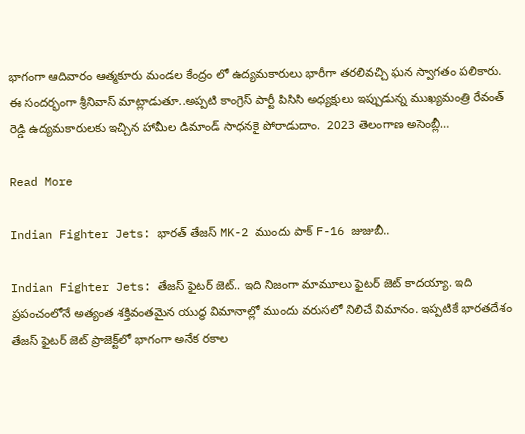భాగంగా ఆదివారం ఆత్మకూరు మండల కేంద్రం లో ఉద్యమకారులు భారీగా తరలివచ్చి ఘన స్వాగతం పలికారు. ఈ సందర్భంగా శ్రీనివాస్ మాట్లాడుతూ..అప్పటి కాంగ్రెస్ పార్టీ పిసిసి అధ్యక్షులు ఇప్పుడున్న ముఖ్యమంత్రి రేవంత్ రెడ్డి ఉద్యమకారులకు ఇచ్చిన హామీల డిమాండ్ సాధనకై పోరాడుదాం.  2023 తెలంగాణ అసెంబ్లీ…

Read More

Indian Fighter Jets: భారత్ తేజస్ MK-2 ముందు పాక్ F-16 జుజుబీ..

Indian Fighter Jets: తేజస్ ఫైటర్ జెట్.. ఇది నిజంగా మామూలు ఫైటర్ జెట్ కాదయ్యా. ఇది ప్రపంచంలోనే అత్యంత శక్తివంతమైన యుద్ధ విమానాల్లో ముందు వరుసలో నిలిచే విమానం. ఇప్పటికే భారతదేశం తేజస్ ఫైటర్ జెట్ ప్రాజెక్ట్‌లో భాగంగా అనేక రకాల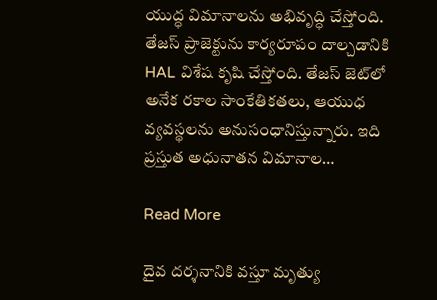యుద్ధ విమానాలను అభివృద్ధి చేస్తోంది. తేజస్ ప్రాజెక్టును కార్యరూపం దాల్చడానికి HAL విశేష కృషి చేస్తోంది. తేజస్ జెట్‌లో అనేక రకాల సాంకేతికతలు, ఆయుధ వ్యవస్థలను అనుసంధానిస్తున్నారు. ఇది ప్రస్తుత అధునాతన విమానాల…

Read More

దైవ దర్శనానికి వస్తూ మృత్యు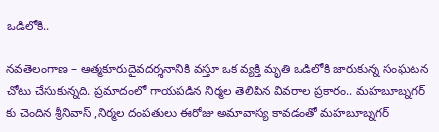ఒడిలోకి..

నవతెలంగాణ – ఆత్మకూరుదైవదర్శనానికి వస్తూ ఒక వ్యక్తి మృతి ఒడిలోకి జారుకున్న సంఘటన చోటు చేసుకున్నది. ప్రమాదంలో గాయపడిన నిర్మల తెలిపిన వివరాల ప్రకారం.. మహబూబ్నగర్ కు చెందిన శ్రీనివాస్ ,నిర్మల దంపతులు ఈరోజు అమావాస్య కావడంతో మహబూబ్నగర్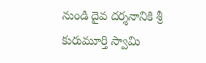నుండి దైవ దర్శనానికి శ్రీ కురుమూర్తి స్వామి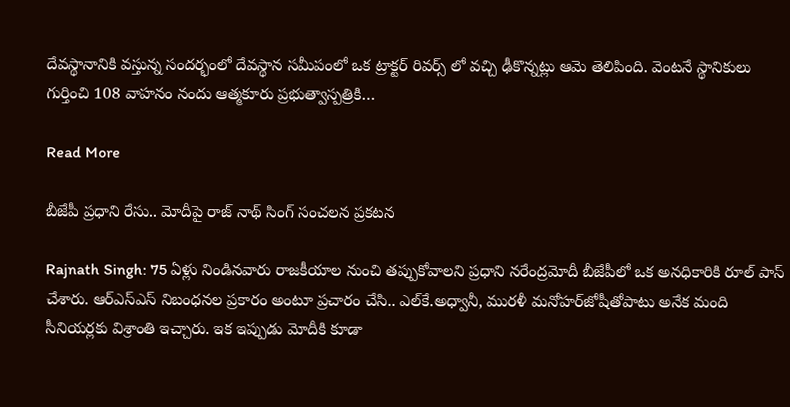దేవస్థానానికి వస్తున్న సందర్భంలో దేవస్థాన సమీపంలో ఒక ట్రాక్టర్ రివర్స్ లో వచ్చి ఢీకొన్నట్లు ఆమె తెలిపింది. వెంటనే స్థానికులు గుర్తించి 108 వాహనం నందు ఆత్మకూరు ప్రభుత్వాస్పత్రికి…

Read More

బీజేపీ ప్రధాని రేసు.. మోదీపై రాజ్ నాథ్ సింగ్ సంచలన ప్రకటన

Rajnath Singh: 75 ఏళ్లు నిండినవారు రాజకీయాల నుంచి తప్పుకోవాలని ప్రధాని నరేంద్రమోదీ బీజేపీలో ఒక అనధికారికి రూల్‌ పాస్‌ చేశారు. ఆర్‌ఎస్‌ఎస్‌ నిబంధనల ప్రకారం అంటూ ప్రచారం చేసి.. ఎల్‌కే.అధ్వానీ, మురళీ మనోహర్‌జోషీతోపాటు అనేక మంది సీనియర్లకు విశ్రాంతి ఇచ్చారు. ఇక ఇప్పుడు మోదీకి కూడా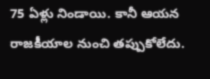75 ఏళ్లు నిండాయి. కానీ ఆయన రాజకీయాల నుంచి తప్పుకోలేదు.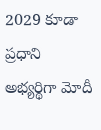2029 కూడా ప్రధాని అభ్యర్థిగా మోదీ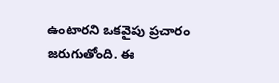ఉంటారని ఒకవైపు ప్రచారం జరుగుతోంది. ఈ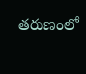తరుణంలో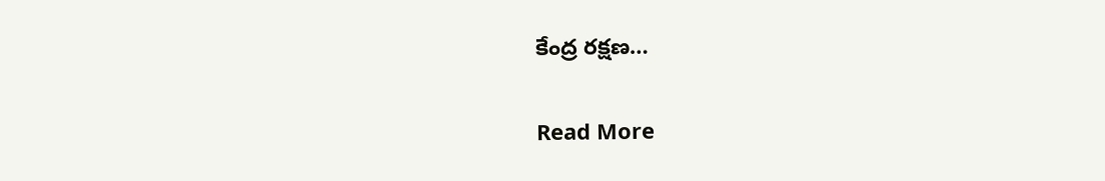కేంద్ర రక్షణ…

Read More